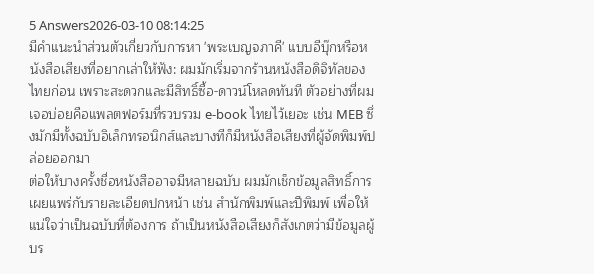5 Answers2026-03-10 08:14:25
มีคำแนะนำส่วนตัวเกี่ยวกับการหา 'พระเบญจภาคี' แบบอีบุ๊กหรือหนังสือเสียงที่อยากเล่าให้ฟัง: ผมมักเริ่มจากร้านหนังสือดิจิทัลของไทยก่อน เพราะสะดวกและมีสิทธิ์ซื้อ-ดาวน์โหลดทันที ตัวอย่างที่ผมเจอบ่อยคือแพลตฟอร์มที่รวบรวม e-book ไทยไว้เยอะ เช่น MEB ซึ่งมักมีทั้งฉบับอิเล็กทรอนิกส์และบางทีก็มีหนังสือเสียงที่ผู้จัดพิมพ์ปล่อยออกมา
ต่อให้บางครั้งชื่อหนังสืออาจมีหลายฉบับ ผมมักเช็กข้อมูลสิทธิ์การเผยแพร่กับรายละเอียดปกหน้า เช่น สำนักพิมพ์และปีพิมพ์ เพื่อให้แน่ใจว่าเป็นฉบับที่ต้องการ ถ้าเป็นหนังสือเสียงก็สังเกตว่ามีข้อมูลผู้บร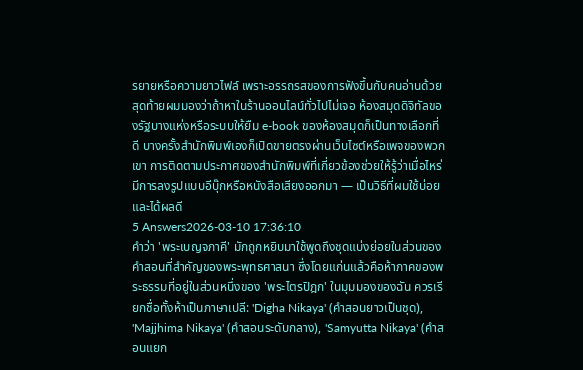รยายหรือความยาวไฟล์ เพราะอรรถรสของการฟังขึ้นกับคนอ่านด้วย
สุดท้ายผมมองว่าถ้าหาในร้านออนไลน์ทั่วไปไม่เจอ ห้องสมุดดิจิทัลของรัฐบางแห่งหรือระบบให้ยืม e-book ของห้องสมุดก็เป็นทางเลือกที่ดี บางครั้งสำนักพิมพ์เองก็เปิดขายตรงผ่านเว็บไซต์หรือเพจของพวกเขา การติดตามประกาศของสำนักพิมพ์ที่เกี่ยวข้องช่วยให้รู้ว่าเมื่อไหร่มีการลงรูปแบบอีบุ๊กหรือหนังสือเสียงออกมา — เป็นวิธีที่ผมใช้บ่อยและได้ผลดี
5 Answers2026-03-10 17:36:10
คำว่า 'พระเบญจภาคี' มักถูกหยิบมาใช้พูดถึงชุดแบ่งย่อยในส่วนของคำสอนที่สำคัญของพระพุทธศาสนา ซึ่งโดยแก่นแล้วคือห้าภาคของพระธรรมที่อยู่ในส่วนหนึ่งของ 'พระไตรปิฎก' ในมุมมองของฉัน ควรเรียกชื่อทั้งห้าเป็นภาษาเปลี: 'Digha Nikaya' (คำสอนยาวเป็นชุด), 'Majjhima Nikaya' (คำสอนระดับกลาง), 'Samyutta Nikaya' (คำสอนแยก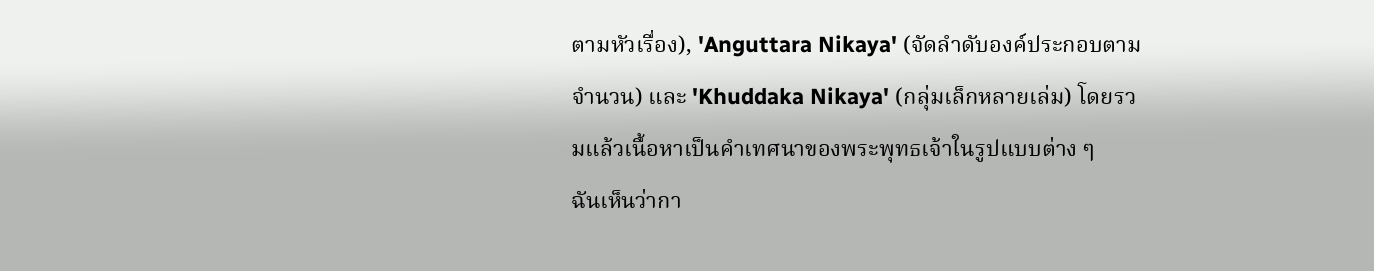ตามหัวเรื่อง), 'Anguttara Nikaya' (จัดลำดับองค์ประกอบตามจำนวน) และ 'Khuddaka Nikaya' (กลุ่มเล็กหลายเล่ม) โดยรวมแล้วเนื้อหาเป็นคำเทศนาของพระพุทธเจ้าในรูปแบบต่าง ๆ
ฉันเห็นว่ากา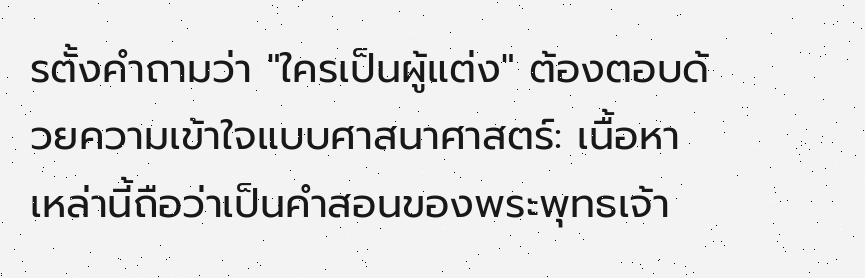รตั้งคำถามว่า "ใครเป็นผู้แต่ง" ต้องตอบด้วยความเข้าใจแบบศาสนาศาสตร์: เนื้อหาเหล่านี้ถือว่าเป็นคำสอนของพระพุทธเจ้า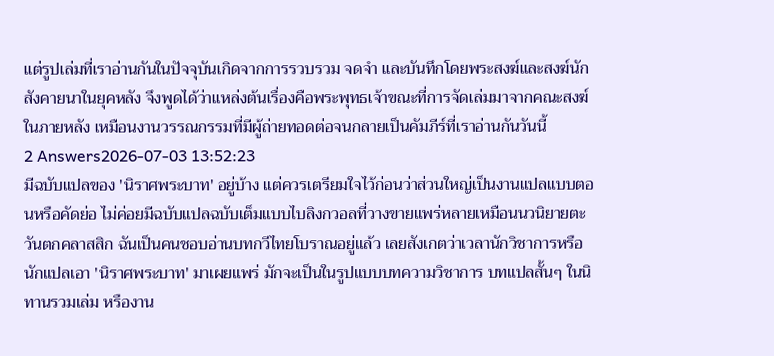แต่รูปเล่มที่เราอ่านกันในปัจจุบันเกิดจากการรวบรวม จดจำ และบันทึกโดยพระสงฆ์และสงฆ์นักสังคายนาในยุคหลัง จึงพูดได้ว่าแหล่งต้นเรื่องคือพระพุทธเจ้าขณะที่การจัดเล่มมาจากคณะสงฆ์ในภายหลัง เหมือนงานวรรณกรรมที่มีผู้ถ่ายทอดต่อจนกลายเป็นคัมภีร์ที่เราอ่านกันวันนี้
2 Answers2026-07-03 13:52:23
มีฉบับแปลของ 'นิราศพระบาท' อยู่บ้าง แต่ควรเตรียมใจไว้ก่อนว่าส่วนใหญ่เป็นงานแปลแบบตอนหรือคัดย่อ ไม่ค่อยมีฉบับแปลฉบับเต็มแบบไบลิงกวอลที่วางขายแพร่หลายเหมือนนวนิยายตะวันตกคลาสสิก ฉันเป็นคนชอบอ่านบทกวีไทยโบราณอยู่แล้ว เลยสังเกตว่าเวลานักวิชาการหรือนักแปลเอา 'นิราศพระบาท' มาเผยแพร่ มักจะเป็นในรูปแบบบทความวิชาการ บทแปลสั้นๆ ในนิทานรวมเล่ม หรืองาน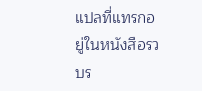แปลที่แทรกอยู่ในหนังสือรวบร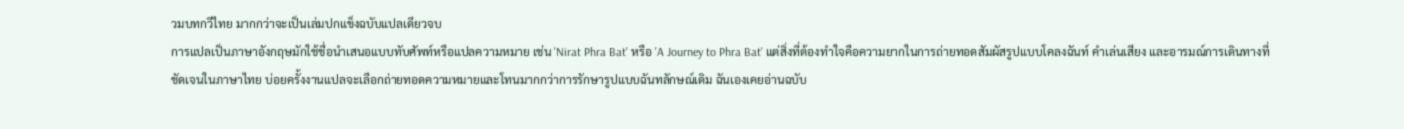วมบทกวีไทย มากกว่าจะเป็นเล่มปกแข็งฉบับแปลเดียวจบ
การแปลเป็นภาษาอังกฤษมักใช้ชื่อนำเสนอแบบทับศัพท์หรือแปลความหมาย เช่น 'Nirat Phra Bat' หรือ 'A Journey to Phra Bat' แต่สิ่งที่ต้องทำใจคือความยากในการถ่ายทอดสัมผัสรูปแบบโคลงฉันท์ คำเล่นเสียง และอารมณ์การเดินทางที่ชัดเจนในภาษาไทย บ่อยครั้งงานแปลจะเลือกถ่ายทอดความหมายและโทนมากกว่าการรักษารูปแบบฉันทลักษณ์เดิม ฉันเองเคยอ่านฉบับ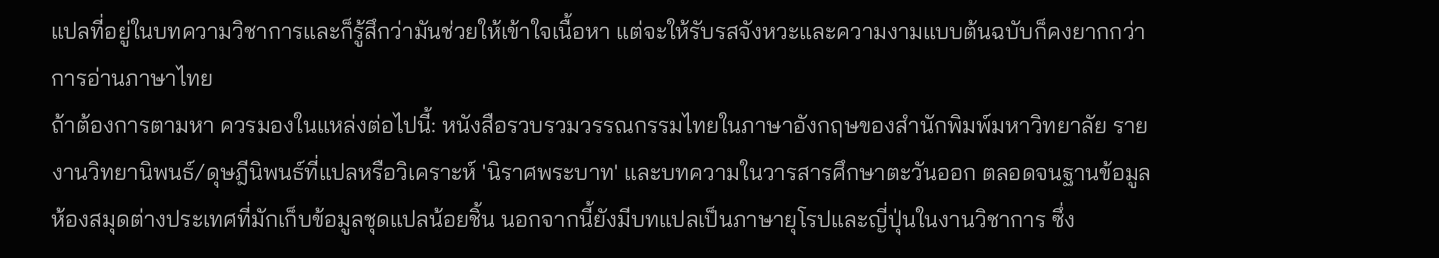แปลที่อยู่ในบทความวิชาการและก็รู้สึกว่ามันช่วยให้เข้าใจเนื้อหา แต่จะให้รับรสจังหวะและความงามแบบต้นฉบับก็คงยากกว่าการอ่านภาษาไทย
ถ้าต้องการตามหา ควรมองในแหล่งต่อไปนี้: หนังสือรวบรวมวรรณกรรมไทยในภาษาอังกฤษของสำนักพิมพ์มหาวิทยาลัย รายงานวิทยานิพนธ์/ดุษฎีนิพนธ์ที่แปลหรือวิเคราะห์ 'นิราศพระบาท' และบทความในวารสารศึกษาตะวันออก ตลอดจนฐานข้อมูลห้องสมุดต่างประเทศที่มักเก็บข้อมูลชุดแปลน้อยชิ้น นอกจากนี้ยังมีบทแปลเป็นภาษายุโรปและญี่ปุ่นในงานวิชาการ ซึ่ง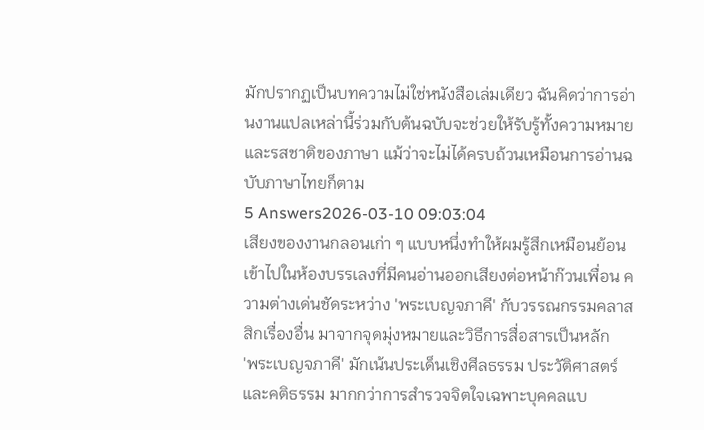มักปรากฏเป็นบทความไม่ใช่หนังสือเล่มเดียว ฉันคิดว่าการอ่านงานแปลเหล่านี้ร่วมกับต้นฉบับจะช่วยให้รับรู้ทั้งความหมายและรสชาติของภาษา แม้ว่าจะไม่ได้ครบถ้วนเหมือนการอ่านฉบับภาษาไทยก็ตาม
5 Answers2026-03-10 09:03:04
เสียงของงานกลอนเก่า ๆ แบบหนึ่งทำให้ผมรู้สึกเหมือนย้อนเข้าไปในห้องบรรเลงที่มีคนอ่านออกเสียงต่อหน้าก๊วนเพื่อน ความต่างเด่นชัดระหว่าง 'พระเบญจภาคี' กับวรรณกรรมคลาสสิกเรื่องอื่น มาจากจุดมุ่งหมายและวิธีการสื่อสารเป็นหลัก
'พระเบญจภาคี' มักเน้นประเด็นเชิงศีลธรรม ประวัติศาสตร์ และคติธรรม มากกว่าการสำรวจจิตใจเฉพาะบุคคลแบ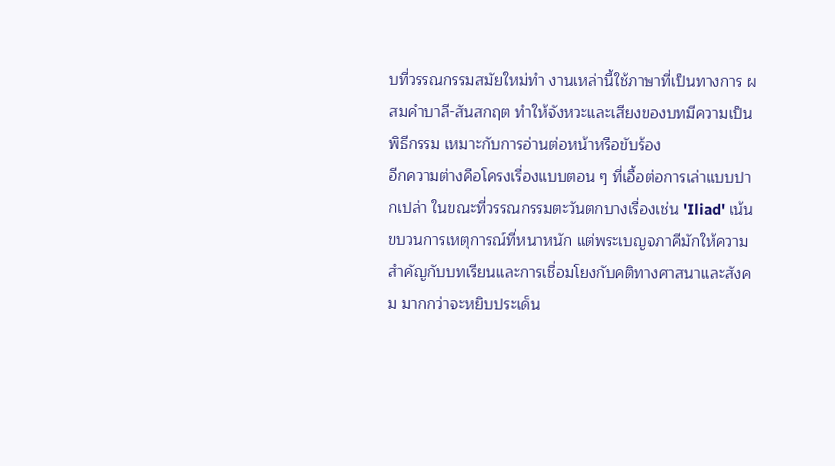บที่วรรณกรรมสมัยใหม่ทำ งานเหล่านี้ใช้ภาษาที่เป็นทางการ ผสมคำบาลี-สันสกฤต ทำให้จังหวะและเสียงของบทมีความเป็นพิธีกรรม เหมาะกับการอ่านต่อหน้าหรือขับร้อง
อีกความต่างคือโครงเรื่องแบบตอน ๆ ที่เอื้อต่อการเล่าแบบปากเปล่า ในขณะที่วรรณกรรมตะวันตกบางเรื่องเช่น 'Iliad' เน้นขบวนการเหตุการณ์ที่หนาหนัก แต่พระเบญจภาคีมักให้ความสำคัญกับบทเรียนและการเชื่อมโยงกับคติทางศาสนาและสังคม มากกว่าจะหยิบประเด็น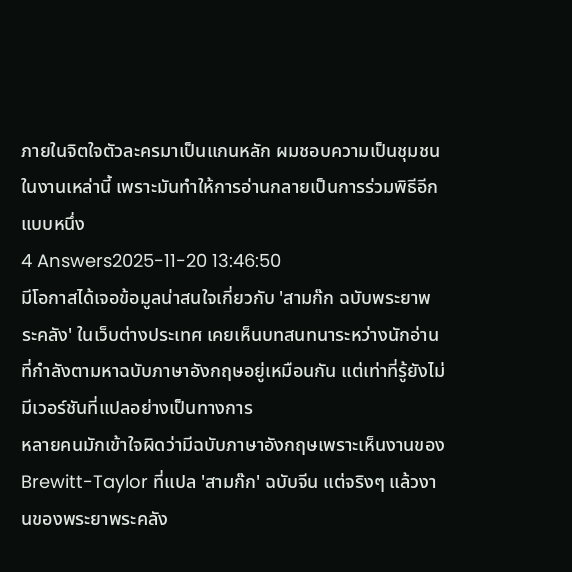ภายในจิตใจตัวละครมาเป็นแกนหลัก ผมชอบความเป็นชุมชนในงานเหล่านี้ เพราะมันทำให้การอ่านกลายเป็นการร่วมพิธีอีกแบบหนึ่ง
4 Answers2025-11-20 13:46:50
มีโอกาสได้เจอข้อมูลน่าสนใจเกี่ยวกับ 'สามก๊ก ฉบับพระยาพระคลัง' ในเว็บต่างประเทศ เคยเห็นบทสนทนาระหว่างนักอ่านที่กำลังตามหาฉบับภาษาอังกฤษอยู่เหมือนกัน แต่เท่าที่รู้ยังไม่มีเวอร์ชันที่แปลอย่างเป็นทางการ
หลายคนมักเข้าใจผิดว่ามีฉบับภาษาอังกฤษเพราะเห็นงานของ Brewitt-Taylor ที่แปล 'สามก๊ก' ฉบับจีน แต่จริงๆ แล้วงานของพระยาพระคลัง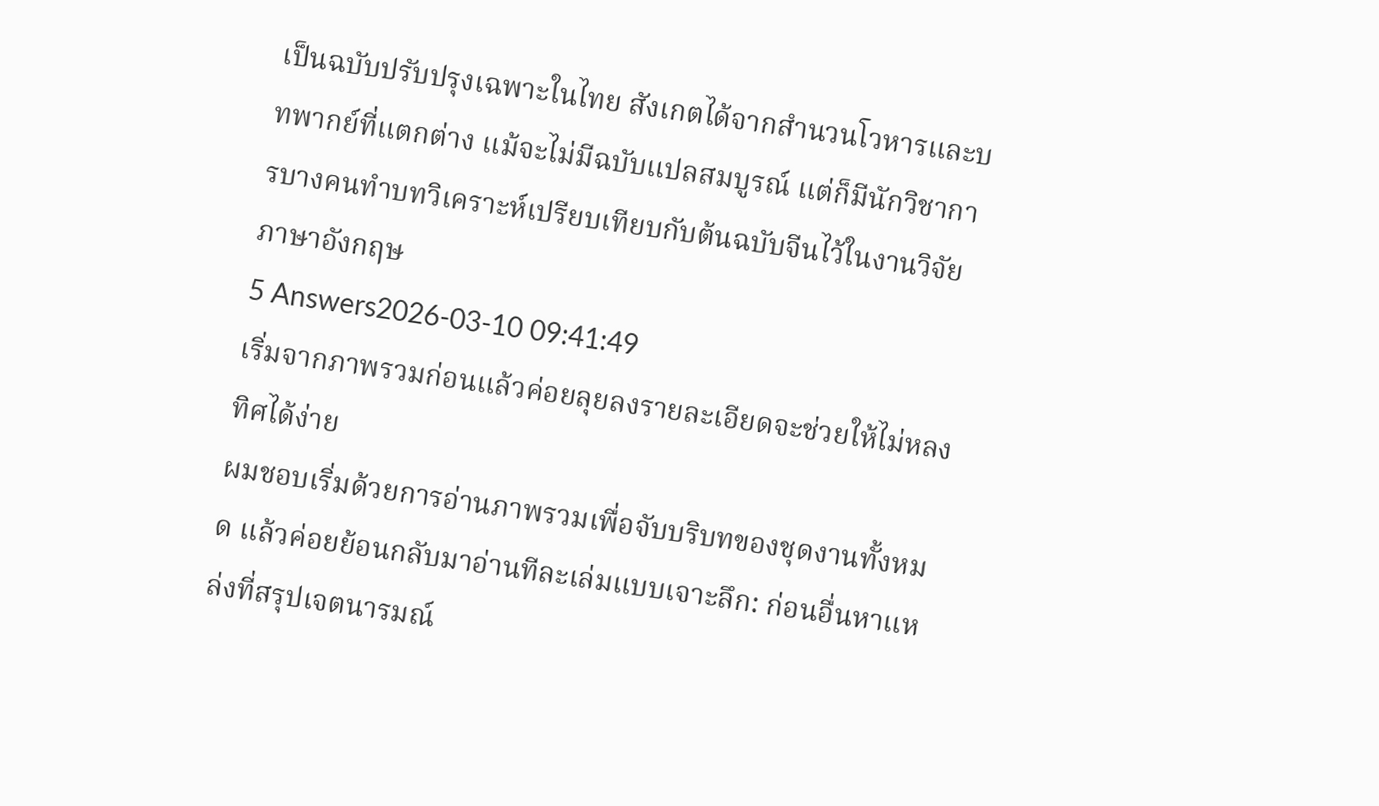เป็นฉบับปรับปรุงเฉพาะในไทย สังเกตได้จากสำนวนโวหารและบทพากย์ที่แตกต่าง แม้จะไม่มีฉบับแปลสมบูรณ์ แต่ก็มีนักวิชาการบางคนทำบทวิเคราะห์เปรียบเทียบกับต้นฉบับจีนไว้ในงานวิจัยภาษาอังกฤษ
5 Answers2026-03-10 09:41:49
เริ่มจากภาพรวมก่อนแล้วค่อยลุยลงรายละเอียดจะช่วยให้ไม่หลงทิศได้ง่าย
ผมชอบเริ่มด้วยการอ่านภาพรวมเพื่อจับบริบทของชุดงานทั้งหมด แล้วค่อยย้อนกลับมาอ่านทีละเล่มแบบเจาะลึก: ก่อนอื่นหาแหล่งที่สรุปเจตนารมณ์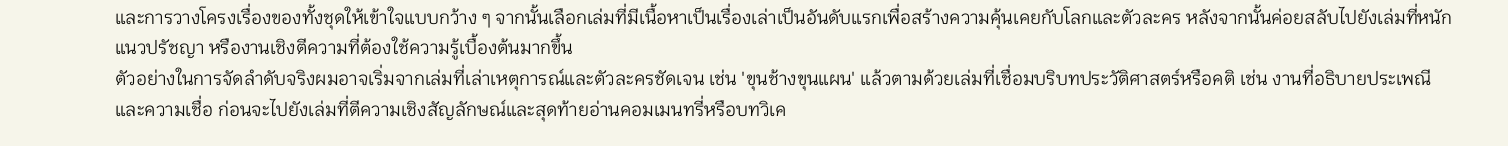และการวางโครงเรื่องของทั้งชุดให้เข้าใจแบบกว้าง ๆ จากนั้นเลือกเล่มที่มีเนื้อหาเป็นเรื่องเล่าเป็นอันดับแรกเพื่อสร้างความคุ้นเคยกับโลกและตัวละคร หลังจากนั้นค่อยสลับไปยังเล่มที่หนักแนวปรัชญา หรืองานเชิงตีความที่ต้องใช้ความรู้เบื้องต้นมากขึ้น
ตัวอย่างในการจัดลำดับจริงผมอาจเริ่มจากเล่มที่เล่าเหตุการณ์และตัวละครชัดเจน เช่น 'ขุนช้างขุนแผน' แล้วตามด้วยเล่มที่เชื่อมบริบทประวัติศาสตร์หรือคติ เช่น งานที่อธิบายประเพณีและความเชื่อ ก่อนจะไปยังเล่มที่ตีความเชิงสัญลักษณ์และสุดท้ายอ่านคอมเมนทรี่หรือบทวิเค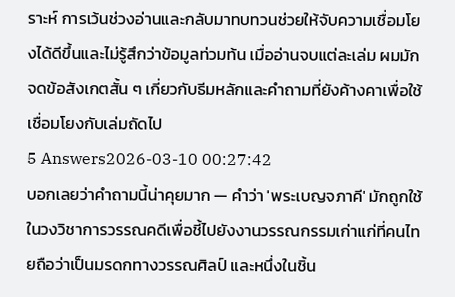ราะห์ การเว้นช่วงอ่านและกลับมาทบทวนช่วยให้จับความเชื่อมโยงได้ดีขึ้นและไม่รู้สึกว่าข้อมูลท่วมท้น เมื่ออ่านจบแต่ละเล่ม ผมมักจดข้อสังเกตสั้น ๆ เกี่ยวกับธีมหลักและคำถามที่ยังค้างคาเพื่อใช้เชื่อมโยงกับเล่มถัดไป
5 Answers2026-03-10 00:27:42
บอกเลยว่าคำถามนี้น่าคุยมาก — คำว่า 'พระเบญจภาคี' มักถูกใช้ในวงวิชาการวรรณคดีเพื่อชี้ไปยังงานวรรณกรรมเก่าแก่ที่คนไทยถือว่าเป็นมรดกทางวรรณศิลป์ และหนึ่งในชิ้น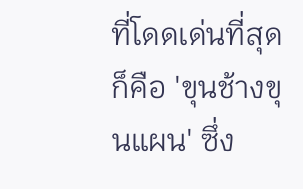ที่โดดเด่นที่สุดก็คือ 'ขุนช้างขุนแผน' ซึ่ง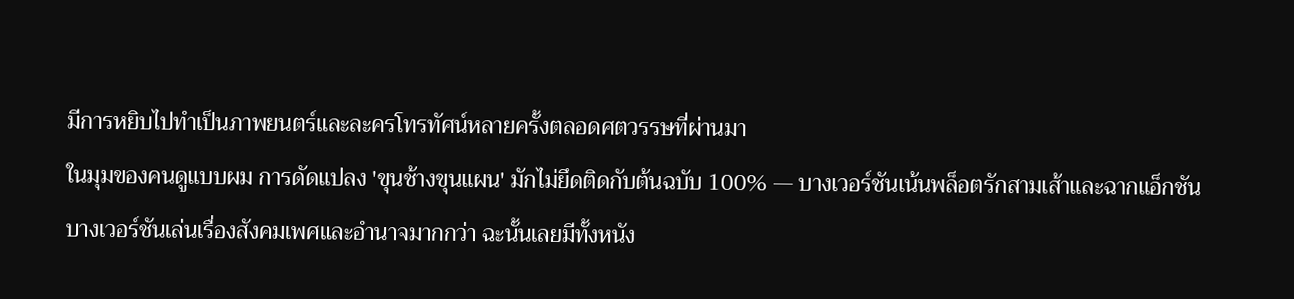มีการหยิบไปทำเป็นภาพยนตร์และละครโทรทัศน์หลายครั้งตลอดศตวรรษที่ผ่านมา
ในมุมของคนดูแบบผม การดัดแปลง 'ขุนช้างขุนแผน' มักไม่ยึดติดกับต้นฉบับ 100% — บางเวอร์ชันเน้นพล็อตรักสามเส้าและฉากแอ็กชัน บางเวอร์ชันเล่นเรื่องสังคมเพศและอำนาจมากกว่า ฉะนั้นเลยมีทั้งหนัง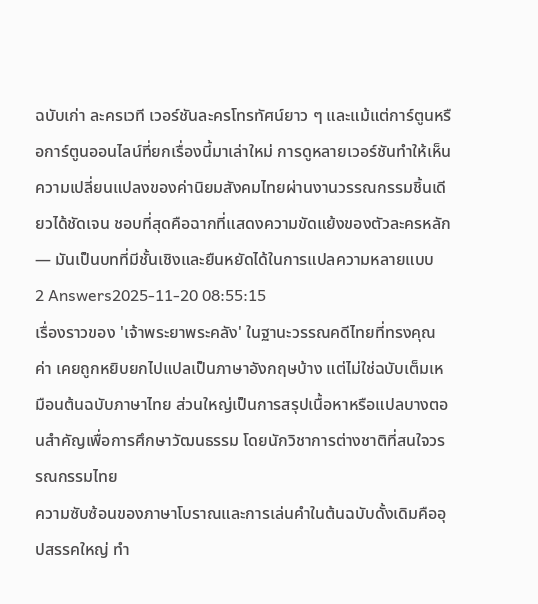ฉบับเก่า ละครเวที เวอร์ชันละครโทรทัศน์ยาว ๆ และแม้แต่การ์ตูนหรือการ์ตูนออนไลน์ที่ยกเรื่องนี้มาเล่าใหม่ การดูหลายเวอร์ชันทำให้เห็นความเปลี่ยนแปลงของค่านิยมสังคมไทยผ่านงานวรรณกรรมชิ้นเดียวได้ชัดเจน ชอบที่สุดคือฉากที่แสดงความขัดแย้งของตัวละครหลัก — มันเป็นบทที่มีชั้นเชิงและยืนหยัดได้ในการแปลความหลายแบบ
2 Answers2025-11-20 08:55:15
เรื่องราวของ 'เจ้าพระยาพระคลัง' ในฐานะวรรณคดีไทยที่ทรงคุณค่า เคยถูกหยิบยกไปแปลเป็นภาษาอังกฤษบ้าง แต่ไม่ใช่ฉบับเต็มเหมือนต้นฉบับภาษาไทย ส่วนใหญ่เป็นการสรุปเนื้อหาหรือแปลบางตอนสำคัญเพื่อการศึกษาวัฒนธรรม โดยนักวิชาการต่างชาติที่สนใจวรรณกรรมไทย
ความซับซ้อนของภาษาโบราณและการเล่นคำในต้นฉบับดั้งเดิมคืออุปสรรคใหญ่ ทำ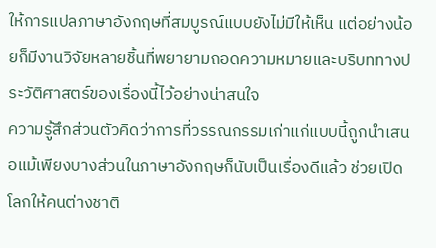ให้การแปลภาษาอังกฤษที่สมบูรณ์แบบยังไม่มีให้เห็น แต่อย่างน้อยก็มีงานวิจัยหลายชิ้นที่พยายามถอดความหมายและบริบททางประวัติศาสตร์ของเรื่องนี้ไว้อย่างน่าสนใจ
ความรู้สึกส่วนตัวคิดว่าการที่วรรณกรรมเก่าแก่แบบนี้ถูกนำเสนอแม้เพียงบางส่วนในภาษาอังกฤษก็นับเป็นเรื่องดีแล้ว ช่วยเปิดโลกให้คนต่างชาติ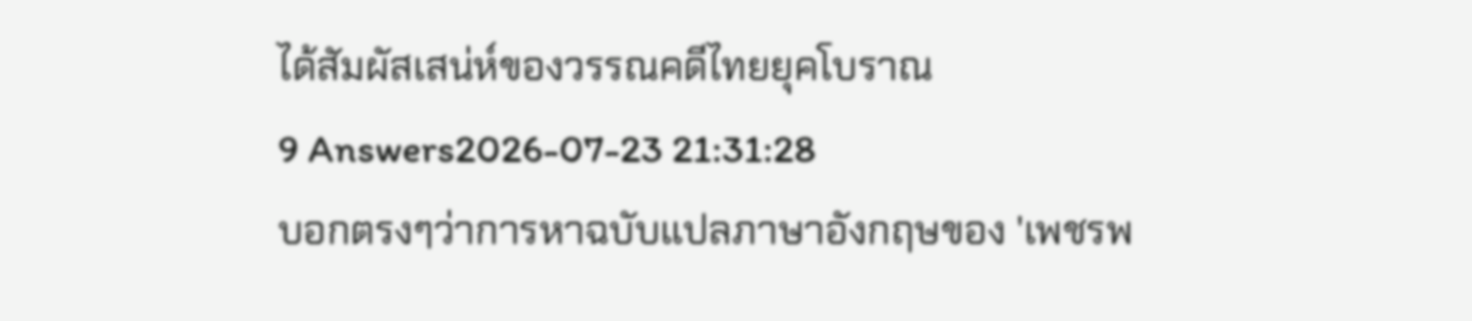ได้สัมผัสเสน่ห์ของวรรณคดีไทยยุคโบราณ
9 Answers2026-07-23 21:31:28
บอกตรงๆว่าการหาฉบับแปลภาษาอังกฤษของ 'เพชรพ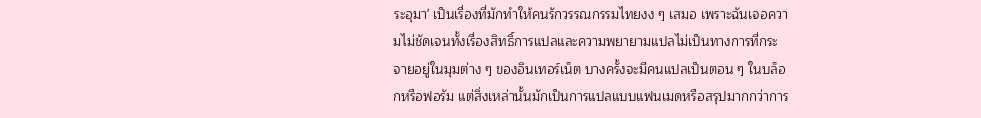ระอุมา' เป็นเรื่องที่มักทำให้คนรักวรรณกรรมไทยงง ๆ เสมอ เพราะฉันเจอความไม่ชัดเจนทั้งเรื่องสิทธิ์การแปลและความพยายามแปลไม่เป็นทางการที่กระจายอยู่ในมุมต่าง ๆ ของอินเทอร์เน็ต บางครั้งจะมีคนแปลเป็นตอน ๆ ในบล็อกหรือฟอรัม แต่สิ่งเหล่านั้นมักเป็นการแปลแบบแฟนเมดหรือสรุปมากกว่าการ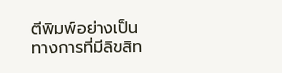ตีพิมพ์อย่างเป็นทางการที่มีลิขสิท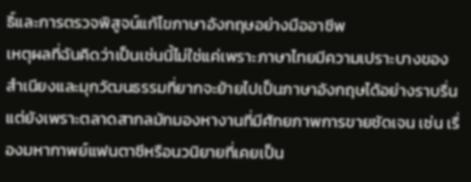ธิ์และการตรวจพิสูจน์แก้ไขภาษาอังกฤษอย่างมืออาชีพ
เหตุผลที่ฉันคิดว่าเป็นเช่นนี้ไม่ใช่แค่เพราะภาษาไทยมีความเปราะบางของสำเนียงและมุกวัฒนธรรมที่ยากจะย้ายไปเป็นภาษาอังกฤษได้อย่างราบรื่น แต่ยังเพราะตลาดสากลมักมองหางานที่มีศักยภาพการขายชัดเจน เช่น เรื่องมหากาพย์แฟนตาซีหรือนวนิยายที่เคยเป็น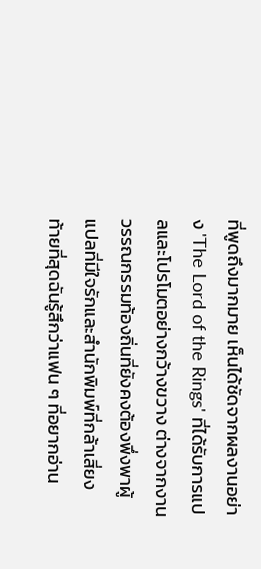ที่พูดถึงมากมาย เห็นได้ชัดจากผลงานอย่าง 'The Lord of the Rings' ที่ได้รับการแปลและโปรโมตอย่างกว้างขวาง ต่างจากงานวรรณกรรมท้องถิ่นที่ยังคงต้องพึ่งพาผู้แปลที่มีใจรักและสำนักพิมพ์ที่กล้าเสี่ยง
ท้ายที่สุดฉันรู้สึกว่าแฟน ๆ ที่อยากอ่าน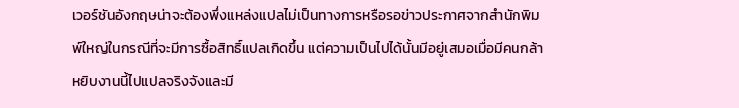เวอร์ชันอังกฤษน่าจะต้องพึ่งแหล่งแปลไม่เป็นทางการหรือรอข่าวประกาศจากสำนักพิมพ์ใหญ่ในกรณีที่จะมีการซื้อสิทธิ์แปลเกิดขึ้น แต่ความเป็นไปได้นั้นมีอยู่เสมอเมื่อมีคนกล้าหยิบงานนี้ไปแปลจริงจังและมี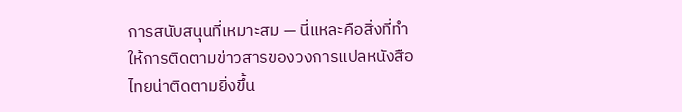การสนับสนุนที่เหมาะสม — นี่แหละคือสิ่งที่ทำให้การติดตามข่าวสารของวงการแปลหนังสือไทยน่าติดตามยิ่งขึ้น